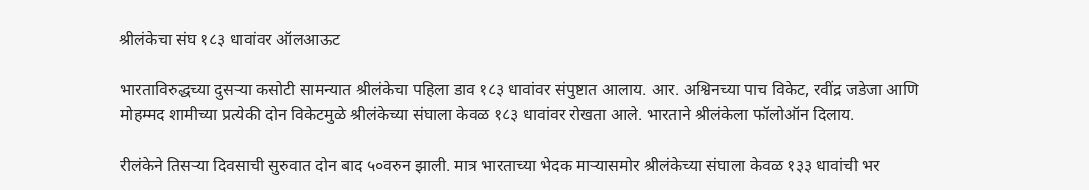श्रीलंकेचा संघ १८३ धावांवर ऑलआऊट

भारताविरुद्धच्या दुसऱ्या कसोटी सामन्यात श्रीलंकेचा पहिला डाव १८३ धावांवर संपुष्टात आलाय. आर. अश्विनच्या पाच विकेट, रवींद्र जडेजा आणि मोहम्मद शामीच्या प्रत्येकी दोन विकेटमुळे श्रीलंकेच्या संघाला केवळ १८३ धावांवर रोखता आले. भारताने श्रीलंकेला फॉलोऑन दिलाय.

रीलंकेने तिसऱ्या दिवसाची सुरुवात दोन बाद ५०वरुन झाली. मात्र भारताच्या भेदक माऱ्यासमोर श्रीलंकेच्या संघाला केवळ १३३ धावांची भर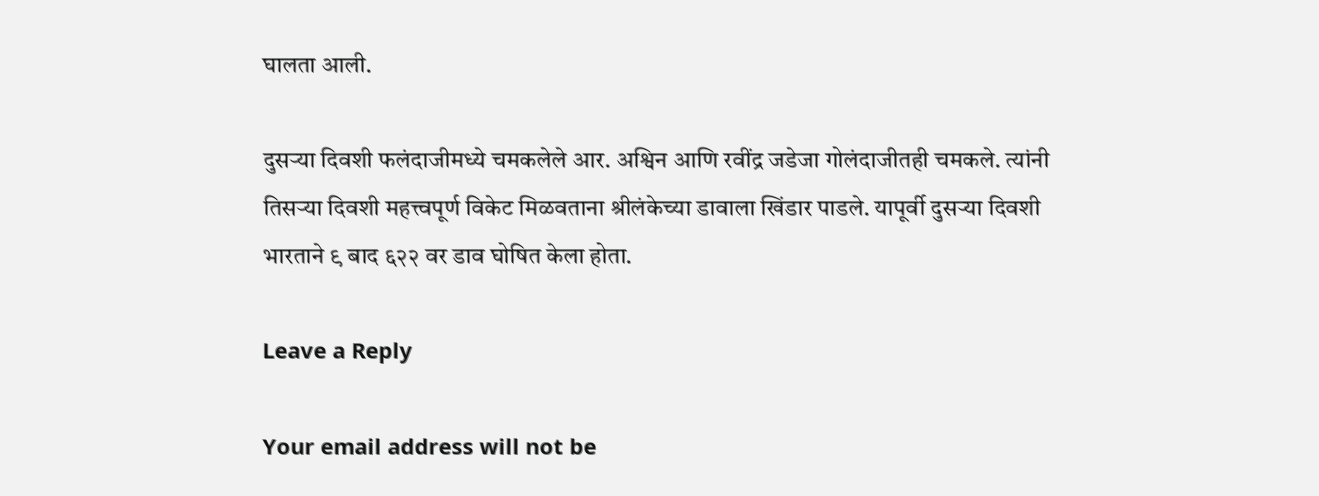घालता आली.

दुसऱ्या दिवशी फलंदाजीमध्ये चमकलेले आर. अश्विन आणि रवींद्र जडेजा गोलंदाजीतही चमकले. त्यांनी तिसऱ्या दिवशी महत्त्वपूर्ण विकेट मिळवताना श्रीलंकेच्या डावाला खिंडार पाडले. यापूर्वी दुसऱ्या दिवशी भारताने ९ बाद ६२२ वर डाव घोषित केला होता.

Leave a Reply

Your email address will not be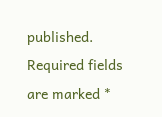published. Required fields are marked *